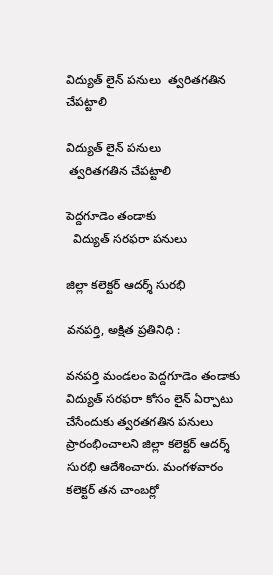విద్యుత్ లైన్ పనులు  త్వరితగతిన చేపట్టాలి

విద్యుత్ లైన్ పనులు
 త్వరితగతిన చేపట్టాలి

పెద్దగూడెం తండాకు
  విద్యుత్ సరఫరా పనులు

జిల్లా కలెక్టర్ ఆదర్శ్ సురభి

వనపర్తి, అక్షిత ప్రతినిధి :

వనపర్తి మండలం పెద్దగూడెం తండాకు విద్యుత్ సరఫరా కోసం లైన్ ఏర్పాటు చేసేందుకు త్వరతగతిన పనులు ప్రారంభించాలని జిల్లా కలెక్టర్ ఆదర్శ్ సురభి ఆదేశించారు. మంగళవారం కలెక్టర్ తన చాంబర్లో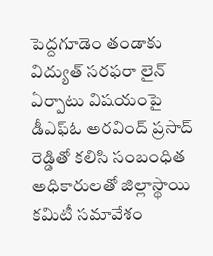పెద్దగూడెం తండాకు విద్యుత్ సరఫరా లైన్ ఏర్పాటు విషయంపై డీఎఫ్ఓ అరవింద్ ప్రసాద్ రెడ్డితో కలిసి సంబంధిత అధికారులతో జిల్లాస్థాయి కమిటీ సమావేశం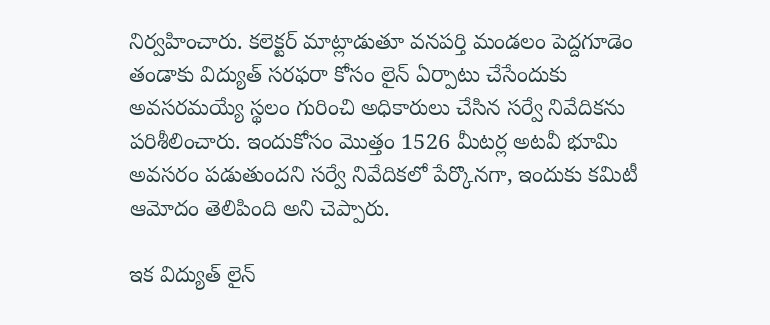నిర్వహించారు. కలెక్టర్ మాట్లాడుతూ వనపర్తి మండలం పెద్దగూడెం తండాకు విద్యుత్ సరఫరా కోసం లైన్ ఏర్పాటు చేసేందుకు అవసరమయ్యే స్థలం గురించి అధికారులు చేసిన సర్వే నివేదికను పరిశీలించారు. ఇందుకోసం మొత్తం 1526 మీటర్ల అటవీ భూమి అవసరం పడుతుందని సర్వే నివేదికలో పేర్కొనగా, ఇందుకు కమిటీ ఆమోదం తెలిపింది అని చెప్పారు.

ఇక విద్యుత్ లైన్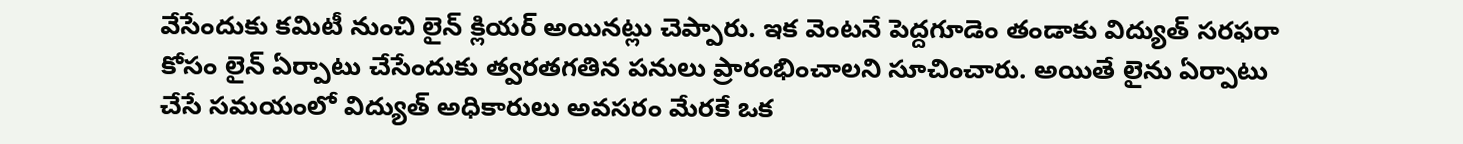వేసేందుకు కమిటీ నుంచి లైన్ క్లియర్ అయినట్లు చెప్పారు. ఇక వెంటనే పెద్దగూడెం తండాకు విద్యుత్ సరఫరా కోసం లైన్ ఏర్పాటు చేసేందుకు త్వరతగతిన పనులు ప్రారంభించాలని సూచించారు. అయితే లైను ఏర్పాటు చేసే సమయంలో విద్యుత్ అధికారులు అవసరం మేరకే ఒక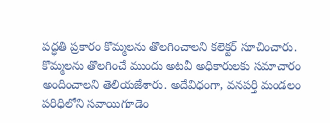పద్ధతి ప్రకారం కొమ్మలను తొలగించాలని కలెక్టర్ సూచించారు. కొమ్మలను తొలగించే ముందు అటవీ అధికారులకు సమాచారం అందించాలని తెలియజేశారు. అదేవిధంగా, వనపర్తి మండలం పరిధిలోని సవాయిగూడెం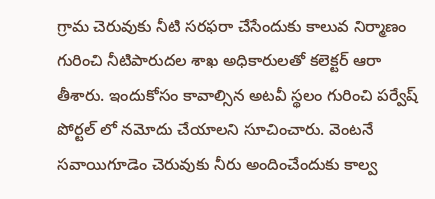గ్రామ చెరువుకు నీటి సరఫరా చేసేందుకు కాలువ నిర్మాణం గురించి నీటిపారుదల శాఖ అధికారులతో కలెక్టర్ ఆరా తీశారు. ఇందుకోసం కావాల్సిన అటవీ స్థలం గురించి పర్వేష్ పోర్టల్ లో నమోదు చేయాలని సూచించారు. వెంటనే సవాయిగూడెం చెరువుకు నీరు అందించేందుకు కాల్వ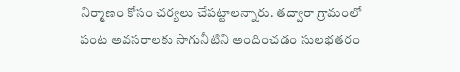నిర్మాణం కోసం చర్యలు చేపట్టాలన్నారు. తద్వారా గ్రామంలో పంట అవసరాలకు సాగునీటిని అందించడం సులభతరం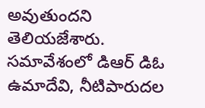అవుతుందని తెలియజేశారు. సమావేశంలో డిఆర్ డిఓ ఉమాదేవి, నీటిపారుదల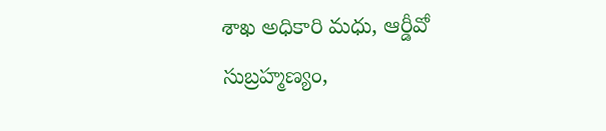శాఖ అధికారి మధు, ఆర్డీవో సుబ్రహ్మణ్యం,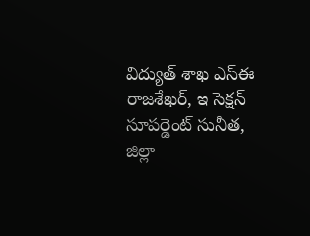విద్యుత్ శాఖ ఎస్ఈ రాజశేఖర్, ఇ సెక్షన్ సూపర్డెంట్ సునీత, జిల్లా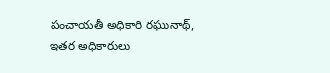పంచాయతీ అధికారి రఘునాథ్, ఇతర అధికారులు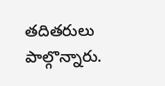తదితరులు పాల్గొన్నారు.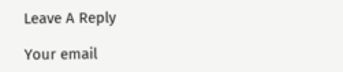Leave A Reply

Your email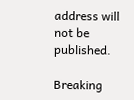address will not be published.

Breaking